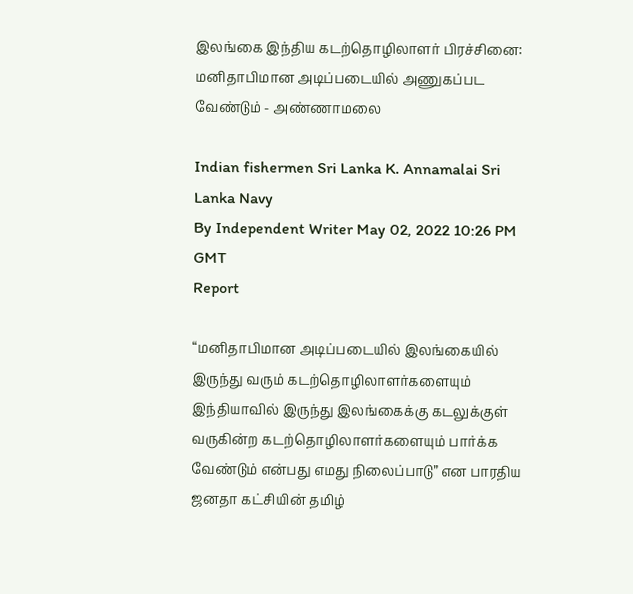இலங்கை இந்திய கடற்தொழிலாளர் பிரச்சினை: மனிதாபிமான அடிப்படையில் அணுகப்பட வேண்டும் - அண்ணாமலை

Indian fishermen Sri Lanka K. Annamalai Sri Lanka Navy
By Independent Writer May 02, 2022 10:26 PM GMT
Report

“மனிதாபிமான அடிப்படையில் இலங்கையில் இருந்து வரும் கடற்தொழிலாளர்களையும் இந்தியாவில் இருந்து இலங்கைக்கு கடலுக்குள் வருகின்ற கடற்தொழிலாளர்களையும் பார்க்க வேண்டும் என்பது எமது நிலைப்பாடு” என பாரதிய ஜனதா கட்சியின் தமிழ்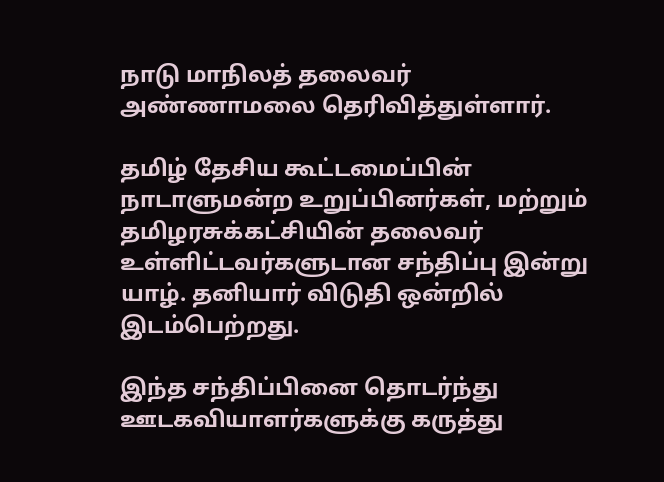நாடு மாநிலத் தலைவர் அண்ணாமலை தெரிவித்துள்ளார்.

தமிழ் தேசிய கூட்டமைப்பின் நாடாளுமன்ற உறுப்பினர்கள், மற்றும் தமிழரசுக்கட்சியின் தலைவர் உள்ளிட்டவர்களுடான சந்திப்பு இன்று யாழ். தனியார் விடுதி ஒன்றில் இடம்பெற்றது.

இந்த சந்திப்பினை தொடர்ந்து ஊடகவியாளர்களுக்கு கருத்து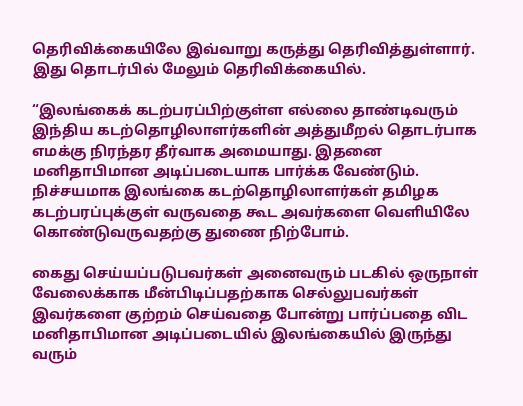தெரிவிக்கையிலே இவ்வாறு கருத்து தெரிவித்துள்ளார். இது தொடர்பில் மேலும் தெரிவிக்கையில்.

“இலங்கைக் கடற்பரப்பிற்குள்ள எல்லை தாண்டிவரும் இந்திய கடற்தொழிலாளர்களின் அத்துமீறல் தொடர்பாக எமக்கு நிரந்தர தீர்வாக அமையாது. இதனை மனிதாபிமான அடிப்படையாக பார்க்க வேண்டும்.  நிச்சயமாக இலங்கை கடற்தொழிலாளர்கள் தமிழக கடற்பரப்புக்குள் வருவதை கூட அவர்களை வெளியிலே கொண்டுவருவதற்கு துணை நிற்போம்.

கைது செய்யப்படுபவர்கள் அனைவரும் படகில் ஒருநாள் வேலைக்காக மீன்பிடிப்பதற்காக செல்லுபவர்கள் இவர்களை குற்றம் செய்வதை போன்று பார்ப்பதை விட மனிதாபிமான அடிப்படையில் இலங்கையில் இருந்து வரும்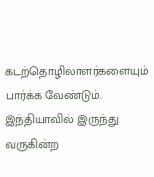கடற்தொழிலாளர்களையும் பார்க்க வேண்டும். இந்தியாவில் இருந்து வருகின்ற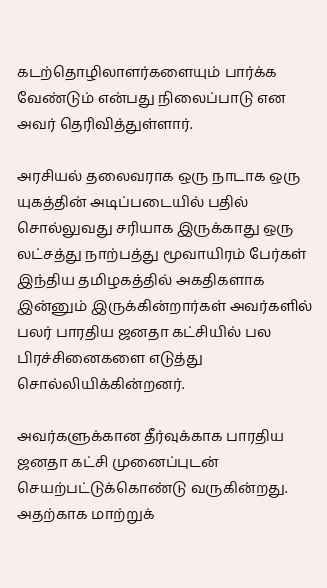கடற்தொழிலாளர்களையும் பார்க்க வேண்டும் என்பது நிலைப்பாடு என அவர் தெரிவித்துள்ளார்.

அரசியல் தலைவராக ஒரு நாடாக ஒரு யுகத்தின் அடிப்படையில் பதில் சொல்லுவது சரியாக இருக்காது ஒரு லட்சத்து நாற்பத்து மூவாயிரம் பேர்கள் இந்திய தமிழகத்தில் அகதிகளாக இன்னும் இருக்கின்றார்கள் அவர்களில் பலர் பாரதிய ஜனதா கட்சியில் பல பிரச்சினைகளை எடுத்து சொல்லியிக்கின்றனர்.

அவர்களுக்கான தீர்வுக்காக பாரதிய ஜனதா கட்சி முனைப்புடன் செயற்பட்டுக்கொண்டு வருகின்றது. அதற்காக மாற்றுக்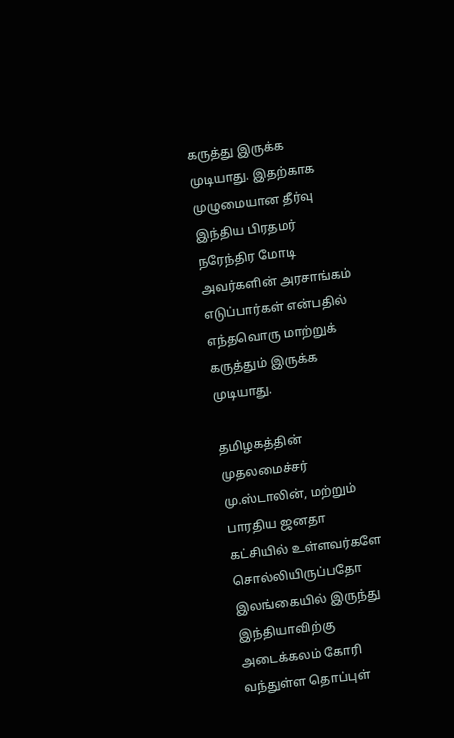கருத்து இருக்க முடியாது. இதற்காக முழுமையான தீர்வு இந்திய பிரதமர் நரேந்திர மோடி அவர்களின் அரசாங்கம் எடுப்பார்கள் என்பதில் எந்தவொரு மாற்றுக் கருத்தும் இருக்க முடியாது.

தமிழகத்தின் முதலமைச்சர் மு.ஸ்டாலின், மற்றும் பாரதிய ஜனதா கட்சியில் உள்ளவர்களே சொல்லியிருப்பதோ இலங்கையில் இருந்து இந்தியாவிற்கு அடைக்கலம் கோரி வந்துள்ள தொப்புள்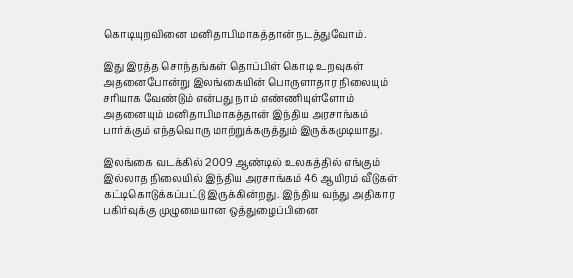கொடியுறவினை மனிதாபிமாகத்தான் நடத்துவோம்.

இது இரத்த சொந்தங்கள் தொப்பிள் கொடி உறவுகள் அதனைபோன்று இலங்கையின் பொருளாதார நிலையும் சரியாக வேண்டும் என்பது நாம் எண்ணியுள்ளோம் அதனையும் மனிதாபிமாகத்தான் இந்திய அரசாங்கம் பார்க்கும் எந்தவொரு மாற்றுக்கருத்தும் இருக்கமுடியாது.

இலங்கை வடக்கில் 2009 ஆண்டில் உலகத்தில் எங்கும் இல்லாத நிலையில் இந்திய அரசாங்கம் 46 ஆயிரம் வீடுகள் கட்டிகொடுக்கப்பட்டு இருக்கின்றது. இந்திய வந்து அதிகார பகிர்வுக்கு முழுமையான ஒத்துழைப்பினை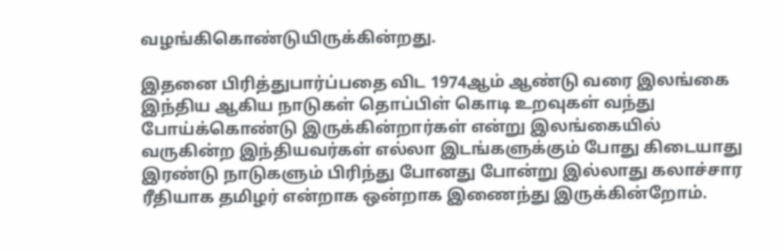வழங்கிகொண்டுயிருக்கின்றது.

இதனை பிரித்துபார்ப்பதை விட 1974ஆம் ஆண்டு வரை இலங்கை இந்திய ஆகிய நாடுகள் தொப்பிள் கொடி உறவுகள் வந்து போய்க்கொண்டு இருக்கின்றார்கள் என்று இலங்கையில் வருகின்ற இந்தியவர்கள் எல்லா இடங்களுக்கும் போது கிடையாது இரண்டு நாடுகளும் பிரிந்து போனது போன்று இல்லாது கலாச்சார ரீதியாக தமிழர் என்றாக ஒன்றாக இணைந்து இருக்கின்றோம்.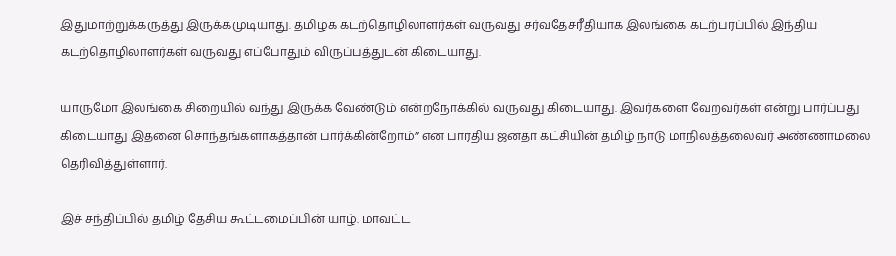இதுமாற்றுக்கருத்து இருக்கமுடியாது. தமிழக கடற்தொழிலாளர்கள் வருவது சர்வதேசரீதியாக இலங்கை கடற்பரப்பில் இந்திய கடற்தொழிலாளர்கள் வருவது எப்போதும் விருப்பத்துடன் கிடையாது.

யாருமோ இலங்கை சிறையில் வந்து இருக்க வேண்டும் என்றநோக்கில் வருவது கிடையாது. இவர்களை வேறவர்கள் என்று பார்ப்பது கிடையாது இதனை சொந்தங்களாகத்தான் பார்க்கின்றோம்” என பாரதிய ஜனதா கட்சியின் தமிழ் நாடு மாநிலத்தலைவர் அண்ணாமலை தெரிவித்துள்ளார்.

இச் சந்திப்பில் தமிழ் தேசிய கூட்டமைப்பின் யாழ். மாவட்ட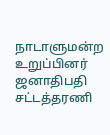நாடாளுமன்ற உறுப்பினர் ஜனாதிபதி சட்டத்தரணி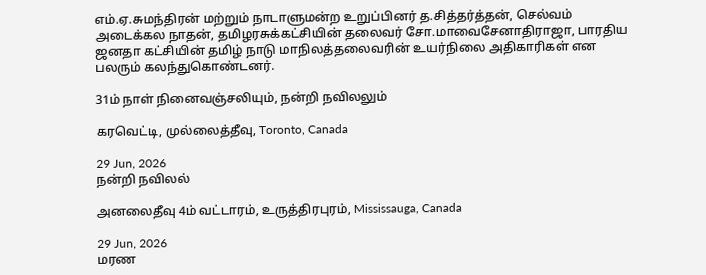எம்.ஏ.சுமந்திரன் மற்றும் நாடாளுமன்ற உறுப்பினர் த.சித்தர்த்தன், செல்வம் அடைக்கல நாதன், தமிழரசுக்கட்சியின் தலைவர் சோ.மாவைசேனாதிராஜா, பாரதிய ஜனதா கட்சியின் தமிழ் நாடு மாநிலத்தலைவரின் உயர்நிலை அதிகாரிகள் என பலரும் கலந்துகொண்டனர்.

31ம் நாள் நினைவஞ்சலியும், நன்றி நவிலலும்

கரவெட்டி, முல்லைத்தீவு, Toronto, Canada

29 Jun, 2026
நன்றி நவிலல்

அனலைதீவு 4ம் வட்டாரம், உருத்திரபுரம், Mississauga, Canada

29 Jun, 2026
மரண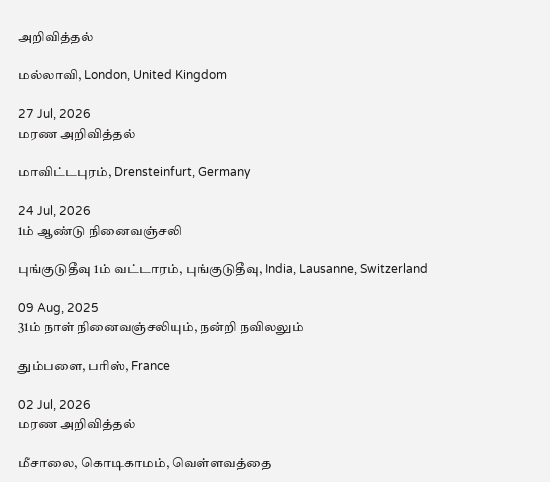அறிவித்தல்

மல்லாவி, London, United Kingdom

27 Jul, 2026
மரண அறிவித்தல்

மாவிட்டபுரம், Drensteinfurt, Germany

24 Jul, 2026
1ம் ஆண்டு நினைவஞ்சலி

புங்குடுதீவு 1ம் வட்டாரம், புங்குடுதீவு, India, Lausanne, Switzerland

09 Aug, 2025
31ம் நாள் நினைவஞ்சலியும், நன்றி நவிலலும்

தும்பளை, பரிஸ், France

02 Jul, 2026
மரண அறிவித்தல்

மீசாலை, கொடிகாமம், வெள்ளவத்தை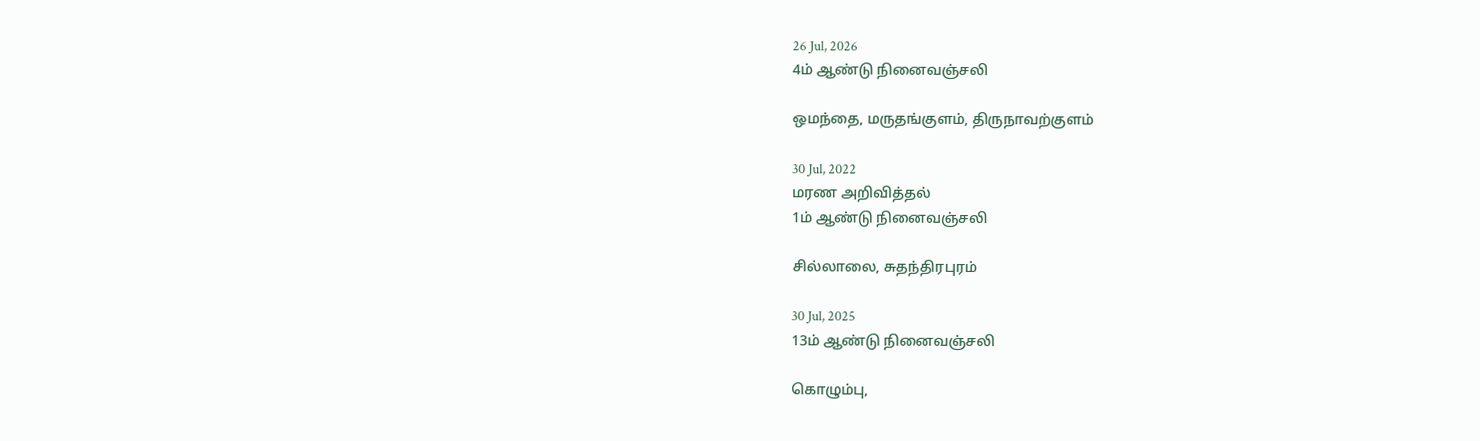26 Jul, 2026
4ம் ஆண்டு நினைவஞ்சலி

ஒமந்தை, மருதங்குளம், திருநாவற்குளம்

30 Jul, 2022
மரண அறிவித்தல்
1ம் ஆண்டு நினைவஞ்சலி

சில்லாலை, சுதந்திரபுரம்

30 Jul, 2025
13ம் ஆண்டு நினைவஞ்சலி

கொழும்பு,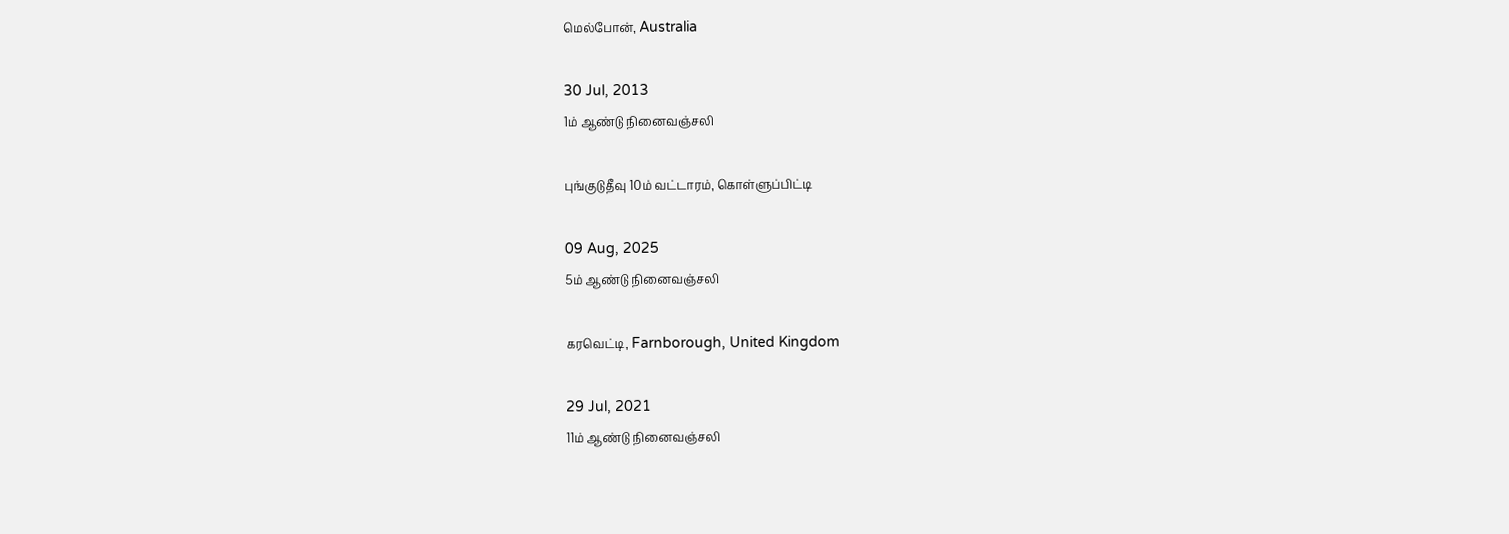மெல்போன், Australia

30 Jul, 2013
1ம் ஆண்டு நினைவஞ்சலி

புங்குடுதீவு 10ம் வட்டாரம், கொள்ளுப்பிட்டி

09 Aug, 2025
5ம் ஆண்டு நினைவஞ்சலி

கரவெட்டி, Farnborough, United Kingdom

29 Jul, 2021
11ம் ஆண்டு நினைவஞ்சலி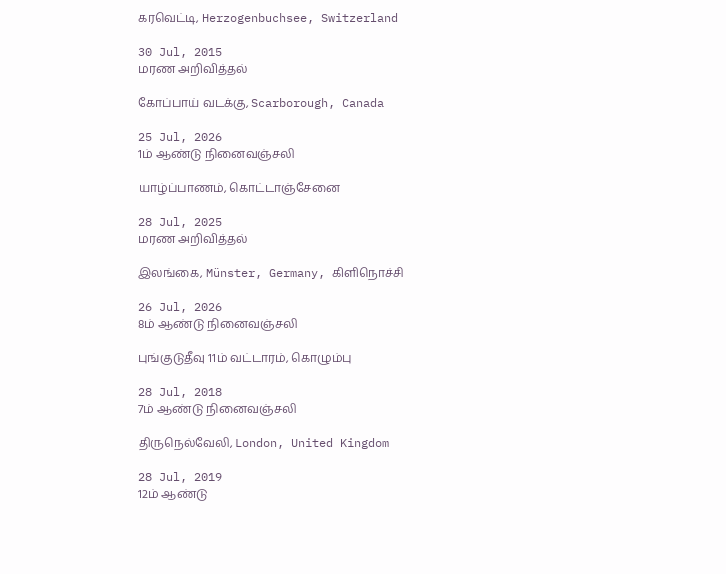கரவெட்டி, Herzogenbuchsee, Switzerland

30 Jul, 2015
மரண அறிவித்தல்

கோப்பாய் வடக்கு, Scarborough, Canada

25 Jul, 2026
1ம் ஆண்டு நினைவஞ்சலி

யாழ்ப்பாணம், கொட்டாஞ்சேனை

28 Jul, 2025
மரண அறிவித்தல்

இலங்கை, Münster, Germany, கிளிநொச்சி

26 Jul, 2026
8ம் ஆண்டு நினைவஞ்சலி

புங்குடுதீவு 11ம் வட்டாரம், கொழும்பு

28 Jul, 2018
7ம் ஆண்டு நினைவஞ்சலி

திருநெல்வேலி, London, United Kingdom

28 Jul, 2019
12ம் ஆண்டு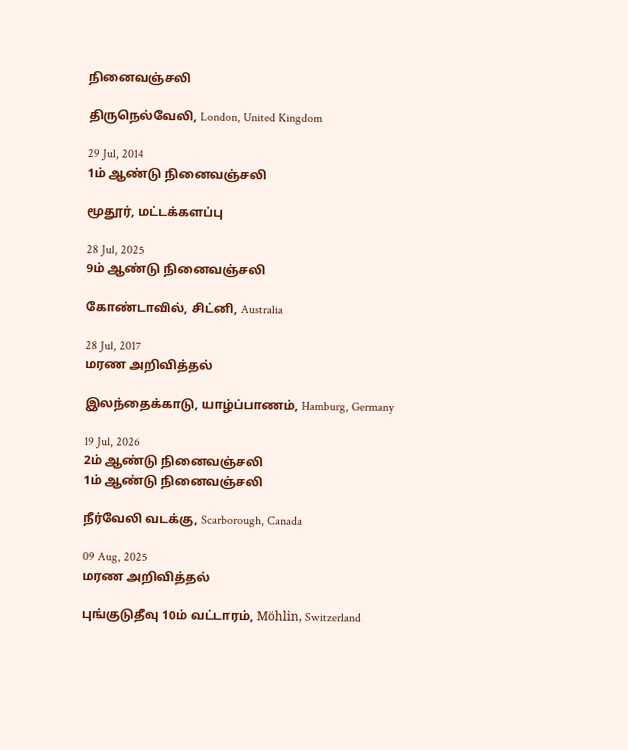நினைவஞ்சலி

திருநெல்வேலி, London, United Kingdom

29 Jul, 2014
1ம் ஆண்டு நினைவஞ்சலி

மூதூர், மட்டக்களப்பு

28 Jul, 2025
9ம் ஆண்டு நினைவஞ்சலி

கோண்டாவில், சிட்னி, Australia

28 Jul, 2017
மரண அறிவித்தல்

இலந்தைக்காடு, யாழ்ப்பாணம், Hamburg, Germany

19 Jul, 2026
2ம் ஆண்டு நினைவஞ்சலி
1ம் ஆண்டு நினைவஞ்சலி

நீர்வேலி வடக்கு, Scarborough, Canada

09 Aug, 2025
மரண அறிவித்தல்

புங்குடுதீவு 10ம் வட்டாரம், Möhlin, Switzerland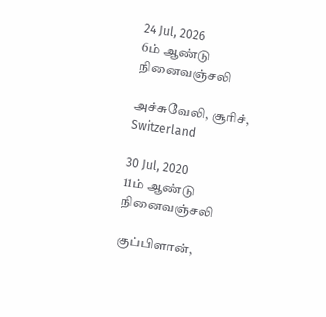24 Jul, 2026
6ம் ஆண்டு நினைவஞ்சலி

அச்சுவேலி, சூரிச், Switzerland

30 Jul, 2020
11ம் ஆண்டு நினைவஞ்சலி

குப்பிளான்,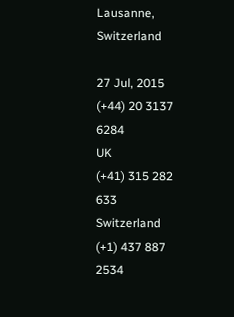Lausanne, Switzerland

27 Jul, 2015
(+44) 20 3137 6284
UK
(+41) 315 282 633
Switzerland
(+1) 437 887 2534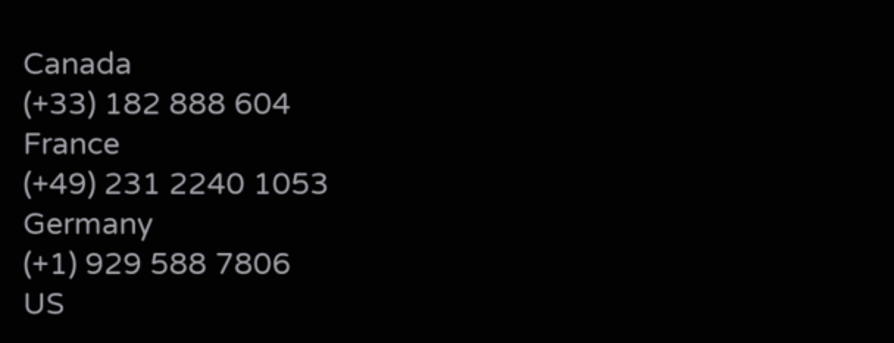Canada
(+33) 182 888 604
France
(+49) 231 2240 1053
Germany
(+1) 929 588 7806
US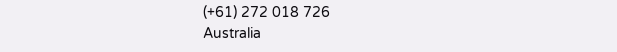(+61) 272 018 726
Australia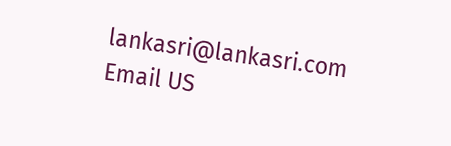lankasri@lankasri.com
Email US